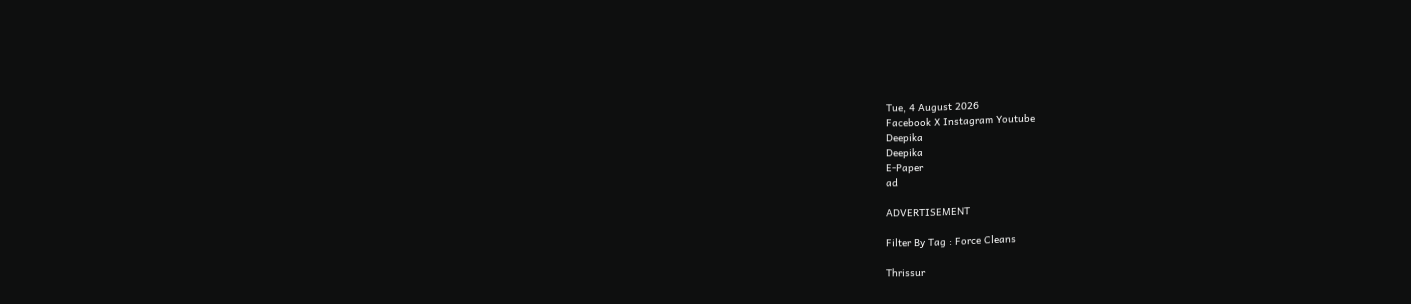Tue, 4 August 2026
Facebook X Instagram Youtube
Deepika
Deepika
E-Paper
ad

ADVERTISEMENT

Filter By Tag : Force Cleans

Thrissur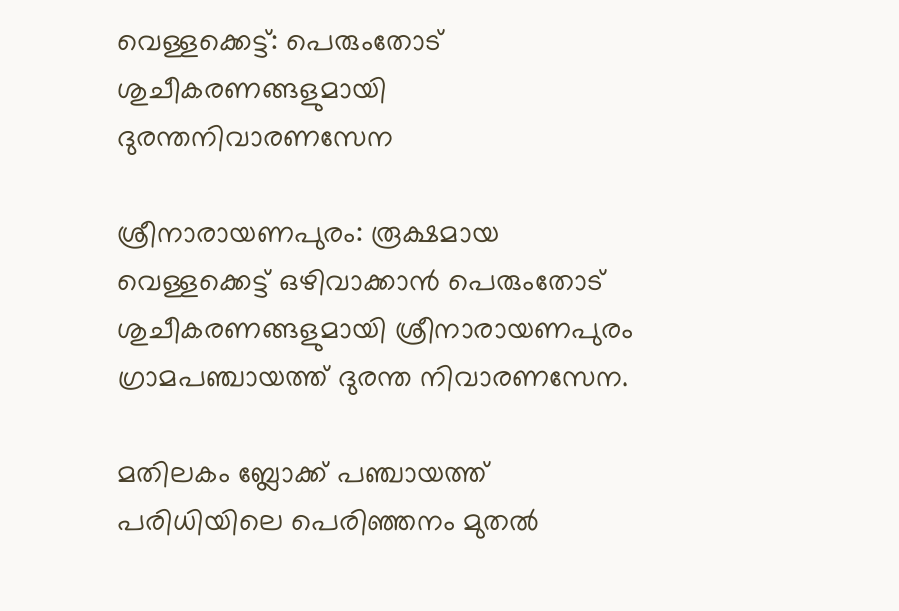വെള്ളക്കെട്ട്: പെരുംതോട് ശുചീകരണങ്ങളുമായി ദുരന്തനിവാരണസേന

ശ്രീനാരായണപുരം: രൂക്ഷമായ വെള്ളക്കെട്ട് ഒഴിവാക്കാൻ പെരുംതോട് ശുചീകരണങ്ങളുമായി ശ്രീനാരായണപുരം ഗ്രാമപഞ്ചായത്ത് ദുരന്ത നിവാരണസേന.

മതിലകം ബ്ലോക്ക് പഞ്ചായത്ത് പരിധിയിലെ പെരിഞ്ഞനം മുതൽ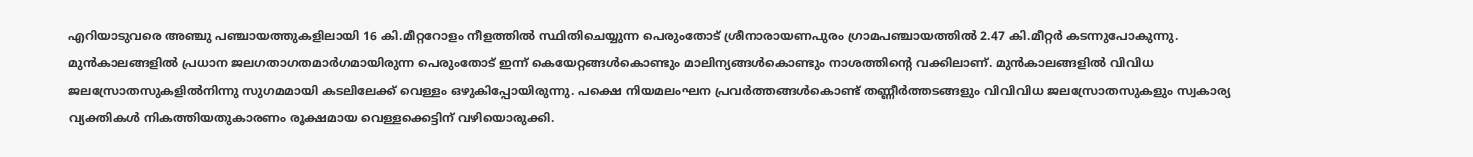എറിയാടുവരെ അഞ്ചു പഞ്ചായത്തുകളിലായി 16 കി.മീറ്ററോളം നീളത്തിൽ സ്ഥിതിചെയ്യുന്ന പെരുംതോട് ശ്രീനാരായണപുരം ഗ്രാമപഞ്ചായത്തിൽ 2.47 കി.മീറ്റർ കടന്നുപോകുന്നു. മുൻകാലങ്ങളിൽ പ്രധാന ജലഗതാഗതമാർഗമായിരുന്ന പെരുംതോട് ഇന്ന് കെയേറ്റങ്ങൾകൊണ്ടും മാലിന്യങ്ങൾകൊണ്ടും നാശത്തിന്‍റെ വക്കിലാണ്. മുൻകാലങ്ങളിൽ വിവിധ ജലസ്രോതസുകളിൽനിന്നു സുഗമമായി കടലിലേക്ക് വെള്ളം ഒഴുകിപ്പോയിരുന്നു. പക്ഷെ നിയമലംഘന പ്രവർത്തങ്ങൾകൊണ്ട് തണ്ണീർത്തടങ്ങളും വിവിവിധ ജലസ്രോതസുകളും സ്വകാര്യ വ്യക്തികൾ നികത്തിയതുകാരണം രൂക്ഷമായ വെള്ളക്കെട്ടിന് വഴിയൊരുക്കി.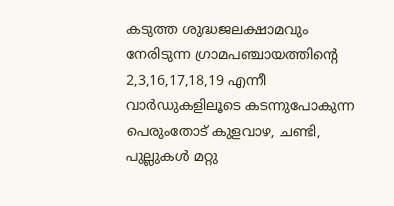കടുത്ത ശുദ്ധജലക്ഷാമവും നേരിടുന്ന ഗ്രാമപഞ്ചായത്തിന്‍റെ 2,3,16,17,18,19 എന്നീ വാർഡുകളിലൂടെ കടന്നുപോകുന്ന പെരുംതോട് കുളവാഴ, ചണ്ടി, പുല്ലുകൾ മറ്റു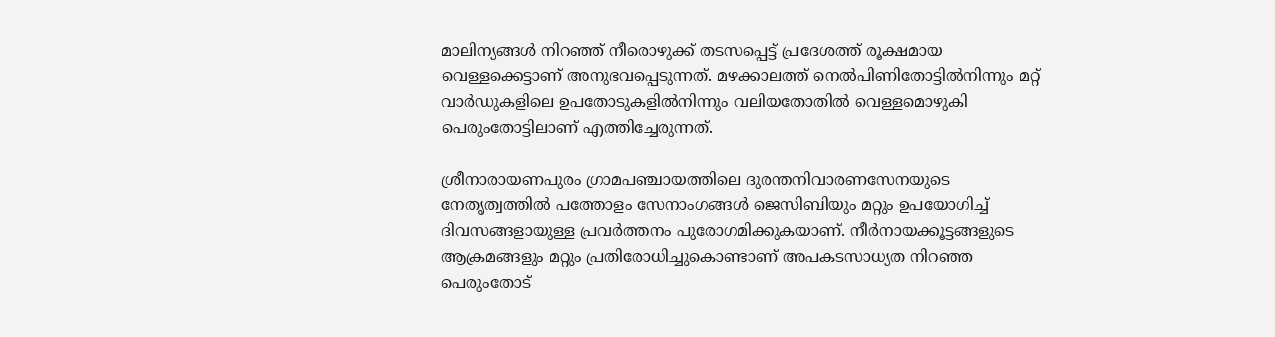മാലിന്യങ്ങൾ നിറഞ്ഞ് നീരൊഴുക്ക് തടസപ്പെട്ട് പ്രദേശത്ത് രൂക്ഷമായ വെള്ളക്കെട്ടാണ് അനുഭവപ്പെടുന്നത്. മഴക്കാലത്ത് നെൽപിണിതോട്ടിൽനിന്നും മറ്റ് വാർഡുകളിലെ ഉപതോടുകളിൽനിന്നും വലിയതോതിൽ വെള്ളമൊഴുകി പെരുംതോട്ടിലാണ് എത്തിച്ചേരുന്നത്.

ശ്രീനാരായണപുരം ഗ്രാമപഞ്ചായത്തിലെ ദുരന്തനിവാരണസേനയുടെ നേതൃത്വത്തിൽ പത്തോളം സേനാംഗങ്ങൾ ജെസിബിയും മറ്റും ഉപയോഗിച്ച് ദിവസങ്ങളായുള്ള പ്രവർത്തനം പുരോഗമിക്കുകയാണ്. നീർനായക്കൂട്ടങ്ങളുടെ ആക്രമങ്ങളും മറ്റും പ്രതിരോധിച്ചുകൊണ്ടാണ് അപകടസാധ്യത നിറഞ്ഞ പെരുംതോട്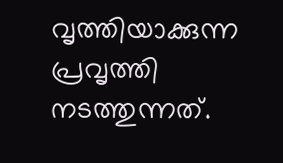വൃത്തിയാക്കുന്ന പ്രവൃത്തി നടത്തുന്നത്.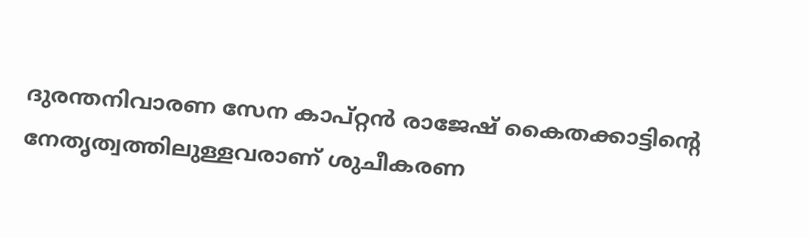ദുരന്തനിവാരണ സേന കാപ്റ്റൻ രാജേഷ് കൈതക്കാട്ടിന്‍റെ നേതൃത്വത്തിലുള്ളവരാണ് ശുചീകരണ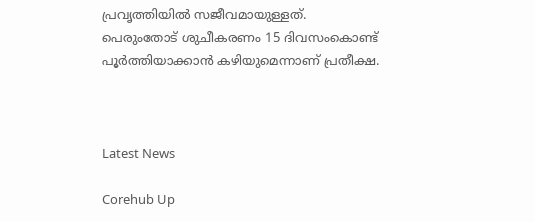പ്രവൃത്തിയിൽ സജീവമായുള്ളത്. പെരുംതോട് ശുചീകരണം 15 ദിവസംകൊണ്ട് പൂർത്തിയാക്കാൻ കഴിയുമെന്നാണ് പ്രതീക്ഷ.



Latest News

Corehub Up